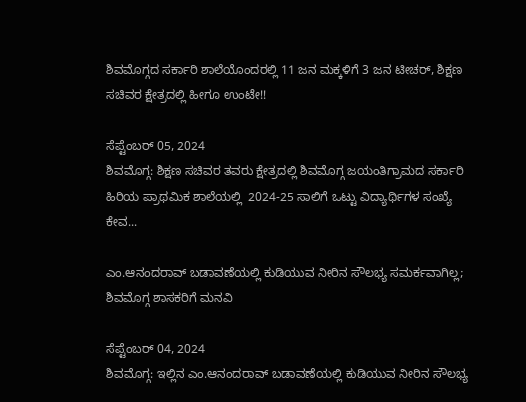ಶಿವಮೊಗ್ಗದ ಸರ್ಕಾರಿ ಶಾಲೆಯೊಂದರಲ್ಲಿ 11 ಜನ ಮಕ್ಕಳಿಗೆ 3 ಜನ ಟೀಚರ್, ಶಿಕ್ಷಣ ಸಚಿವರ ಕ್ಷೇತ್ರದಲ್ಲಿ ಹೀಗೂ ಉಂಟೇ!!

ಸೆಪ್ಟೆಂಬರ್ 05, 2024
ಶಿವಮೊಗ್ಗ: ಶಿಕ್ಷಣ ಸಚಿವರ ತವರು ಕ್ಷೇತ್ರದಲ್ಲಿ ಶಿವಮೊಗ್ಗ ಜಯಂತಿಗ್ರಾಮದ ಸರ್ಕಾರಿ ಹಿರಿಯ ಪ್ರಾಥಮಿಕ ಶಾಲೆಯಲ್ಲಿ  2024-25 ಸಾಲಿಗೆ ಒಟ್ಟು ವಿದ್ಯಾರ್ಥಿಗಳ ಸಂಖ್ಯೆ ಕೇವ...

ಎಂ.ಆನಂದರಾವ್ ಬಡಾವಣೆಯಲ್ಲಿ ಕುಡಿಯುವ ನೀರಿನ ಸೌಲಭ್ಯ ಸಮರ್ಕವಾಗಿಲ್ಲ; ಶಿವಮೊಗ್ಗ ಶಾಸಕರಿಗೆ ಮನವಿ

ಸೆಪ್ಟೆಂಬರ್ 04, 2024
ಶಿವಮೊಗ್ಗ: ಇಲ್ಲಿನ ಎಂ.ಆನಂದರಾವ್ ಬಡಾವಣೆಯಲ್ಲಿ ಕುಡಿಯುವ ನೀರಿನ ಸೌಲಭ್ಯ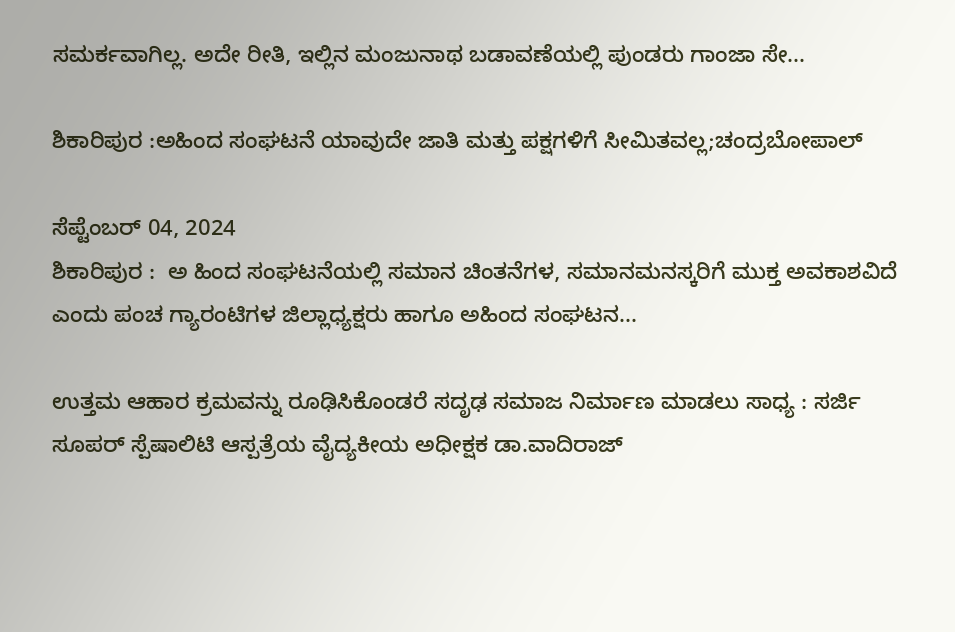ಸಮರ್ಕವಾಗಿಲ್ಲ. ಅದೇ ರೀತಿ, ಇಲ್ಲಿನ ಮಂಜುನಾಥ ಬಡಾವಣೆಯಲ್ಲಿ ಪುಂಡರು ಗಾಂಜಾ ಸೇ...

ಶಿಕಾರಿಪುರ :ಅಹಿಂದ ಸಂಘಟನೆ ಯಾವುದೇ ಜಾತಿ ಮತ್ತು ಪಕ್ಷಗಳಿಗೆ ಸೀಮಿತವಲ್ಲ;ಚಂದ್ರಬೋಪಾಲ್

ಸೆಪ್ಟೆಂಬರ್ 04, 2024
ಶಿಕಾರಿಪುರ :  ಅ ಹಿಂದ ಸಂಘಟನೆಯಲ್ಲಿ ಸಮಾನ ಚಿಂತನೆಗಳ, ಸಮಾನಮನಸ್ಕರಿಗೆ ಮುಕ್ತ ಅವಕಾಶವಿದೆ ಎಂದು ಪಂಚ ಗ್ಯಾರಂಟಿಗಳ ಜಿಲ್ಲಾಧ್ಯಕ್ಷರು ಹಾಗೂ ಅಹಿಂದ ಸಂಘಟನ...

ಉತ್ತಮ ಆಹಾರ ಕ್ರಮವನ್ನು ರೂಢಿಸಿಕೊಂಡರೆ ಸದೃಢ ಸಮಾಜ ನಿರ್ಮಾಣ ಮಾಡಲು ಸಾಧ್ಯ : ಸರ್ಜಿ ಸೂಪರ್ ಸ್ಪೆಷಾಲಿಟಿ ಆಸ್ಪತ್ರೆಯ ವೈದ್ಯಕೀಯ ಅಧೀಕ್ಷಕ ಡಾ.ವಾದಿರಾಜ್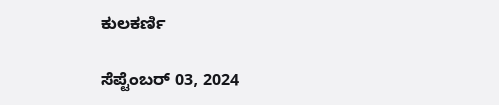ಕುಲಕರ್ಣಿ

ಸೆಪ್ಟೆಂಬರ್ 03, 2024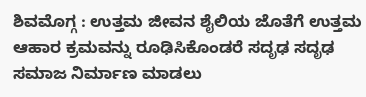ಶಿವಮೊಗ್ಗ : ಉತ್ತಮ ಜೀವನ ಶೈಲಿಯ ಜೊತೆಗೆ ಉತ್ತಮ ಆಹಾರ ಕ್ರಮವನ್ನು ರೂಢಿಸಿಕೊಂಡರೆ ಸದೃಢ ಸದೃಢ ಸಮಾಜ ನಿರ್ಮಾಣ ಮಾಡಲು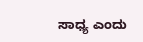ಸಾಧ್ಯ ಎಂದು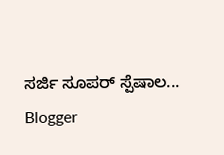ಸರ್ಜಿ ಸೂಪರ್ ಸ್ಪೆಷಾಲ...
Blogger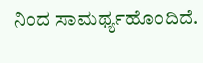ನಿಂದ ಸಾಮರ್ಥ್ಯಹೊಂದಿದೆ.